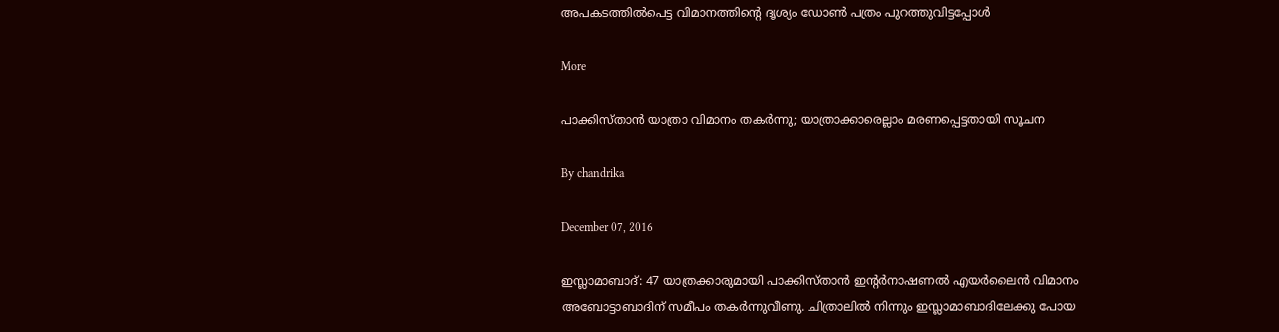അപകടത്തില്‍പെട്ട വിമാനത്തിന്റെ ദൃശ്യം ഡോണ്‍ പത്രം പുറത്തുവിട്ടപ്പോള്‍

More

പാക്കിസ്താന്‍ യാത്രാ വിമാനം തകര്‍ന്നു; യാത്രാക്കാരെല്ലാം മരണപ്പെട്ടതായി സൂചന

By chandrika

December 07, 2016

ഇസ്ലാമാബാദ്: 47 യാത്രക്കാരുമായി പാക്കിസ്താന്‍ ഇന്റര്‍നാഷണല്‍ എയര്‍ലൈന്‍ വിമാനം അബോട്ടാബാദിന് സമീപം തകര്‍ന്നുവീണു. ചിത്രാലില്‍ നിന്നും ഇസ്ലാമാബാദിലേക്കു പോയ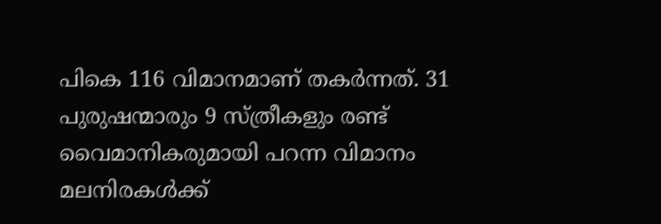പികെ 116 വിമാനമാണ് തകര്‍ന്നത്. 31 പുരുഷന്മാരും 9 സ്ത്രീകളും രണ്ട് വൈമാനികരുമായി പറന്ന വിമാനം മലനിരകള്‍ക്ക്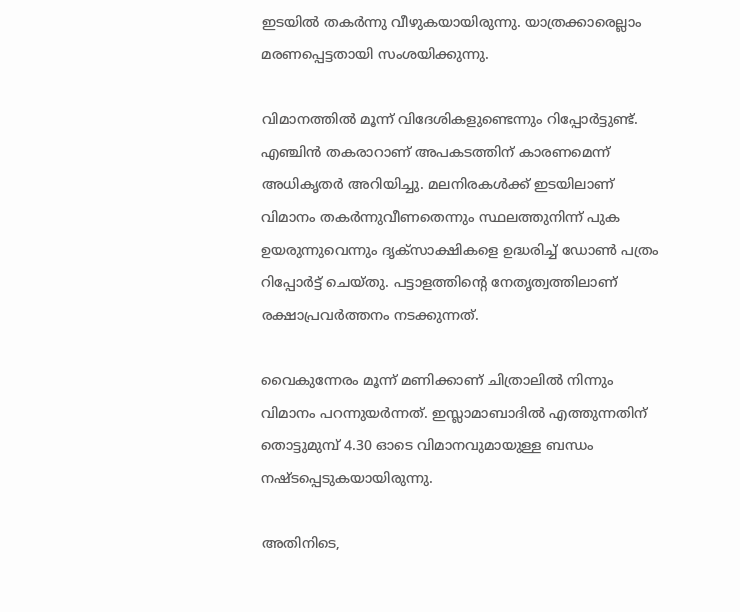ഇടയില്‍ തകര്‍ന്നു വീഴുകയായിരുന്നു. യാത്രക്കാരെല്ലാം മരണപ്പെട്ടതായി സംശയിക്കുന്നു.

വിമാനത്തില്‍ മൂന്ന് വിദേശികളുണ്ടെന്നും റിപ്പോര്‍ട്ടുണ്ട്. എഞ്ചിന്‍ തകരാറാണ് അപകടത്തിന് കാരണമെന്ന് അധികൃതര്‍ അറിയിച്ചു. മലനിരകള്‍ക്ക് ഇടയിലാണ് വിമാനം തകര്‍ന്നുവീണതെന്നും സ്ഥലത്തുനിന്ന് പുക ഉയരുന്നുവെന്നും ദൃക്‌സാക്ഷികളെ ഉദ്ധരിച്ച് ഡോണ്‍ പത്രം റിപ്പോര്‍ട്ട് ചെയ്തു. പട്ടാളത്തിന്റെ നേതൃത്വത്തിലാണ് രക്ഷാപ്രവര്‍ത്തനം നടക്കുന്നത്.

വൈകുന്നേരം മൂന്ന് മണിക്കാണ് ചിത്രാലില്‍ നിന്നും വിമാനം പറന്നുയര്‍ന്നത്. ഇസ്ലാമാബാദില്‍ എത്തുന്നതിന് തൊട്ടുമുമ്പ് 4.30 ഓടെ വിമാനവുമായുള്ള ബന്ധം നഷ്ടപ്പെടുകയായിരുന്നു.

അതിനിടെ,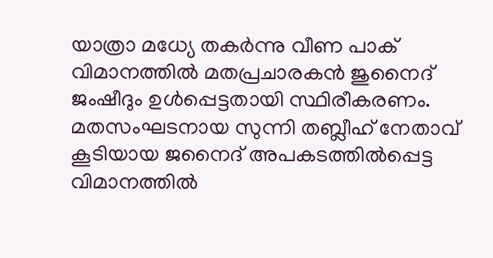യാത്രാ മധ്യേ തകര്‍ന്നു വീണ പാക് വിമാനത്തില്‍ മതപ്രചാരകന്‍ ജുനൈദ് ജംഷീദും ഉള്‍പ്പെട്ടതായി സ്ഥിരീകരണം. മതസംഘടനായ സുന്നി തബ്ലീഹ് നേതാവ് കൂടിയായ ജനൈദ് അപകടത്തില്‍പ്പെട്ട വിമാനത്തില്‍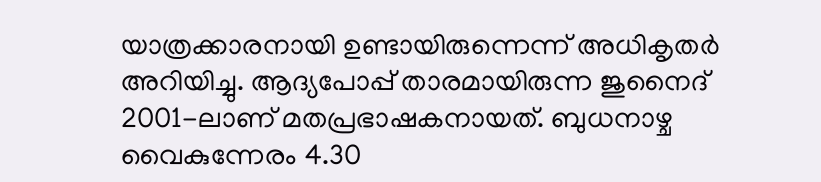യാത്രക്കാരനായി ഉണ്ടായിരുന്നെന്ന് അധികൃതര്‍ അറിയിച്ചു. ആദ്യപോപ്പ് താരമായിരുന്ന ജുനൈദ് 2001-ലാണ് മതപ്രഭാഷകനായത്. ബുധനാഴ്ച വൈകുന്നേരം 4.30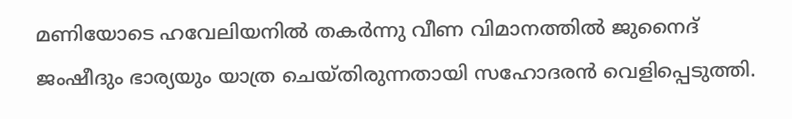മണിയോടെ ഹവേലിയനില്‍ തകര്‍ന്നു വീണ വിമാനത്തില്‍ ജുനൈദ് ജംഷീദും ഭാര്യയും യാത്ര ചെയ്തിരുന്നതായി സഹോദരന്‍ വെളിപ്പെടുത്തി.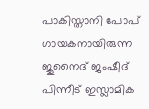പാകിസ്താനി പോപ് ഗായകനായിരുന്ന ജുനൈദ് ജംഷീദ് പിന്നീട് ഇസ്ലാമിക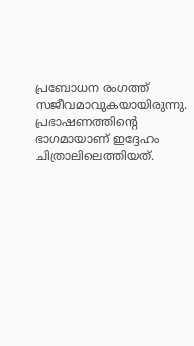പ്രബോധന രംഗത്ത് സജീവമാവുകയായിരുന്നു. പ്രഭാഷണത്തിന്റെ ഭാഗമായാണ് ഇദ്ദേഹം ചിത്രാലിലെത്തിയത്.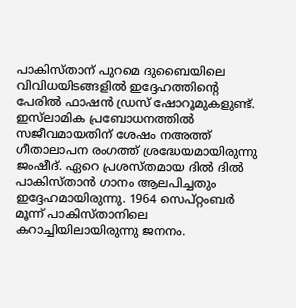പാകിസ്താന് പുറമെ ദുബൈയിലെ വിവിധയിടങ്ങളില്‍ ഇദ്ദേഹത്തിന്റെ പേരില്‍ ഫാഷന്‍ ഡ്രസ് ഷോറൂമുകളുണ്ട്. ഇസ്‌ലാമിക പ്രബോധനത്തില്‍ സജീവമായതിന് ശേഷം നഅത്ത് ഗീതാലാപന രംഗത്ത് ശ്രദ്ധേയമായിരുന്നു ജംഷീദ്. ഏറെ പ്രശസ്തമായ ദില്‍ ദില്‍ പാകിസ്താന്‍ ഗാനം ആലപിച്ചതും ഇദ്ദേഹമായിരുന്നു. 1964 സെപ്റ്റംബര്‍ മൂന്ന് പാകിസ്താനിലെ കറാച്ചിയിലായിരുന്നു ജനനം.